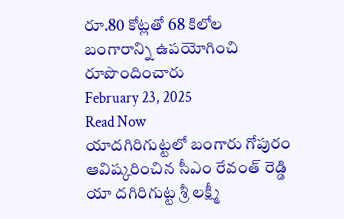రూ.80 కోట్లతో 68 కిలోల బంగారాన్ని ఉపయోగించి రూపొందించారు
February 23, 2025
Read Now
యాదగిరిగుట్టలో బంగారు గోపురం ఆవిష్కరించిన సీఎం రేవంత్ రెడ్డి
యా దగిరిగుట్ట శ్రీ లక్ష్మీ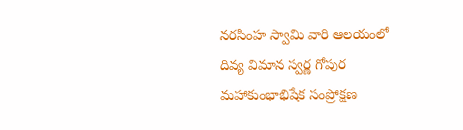నరసింహ స్వామి వారి ఆలయంలో దివ్య విమాన స్వర్ణ గోపుర మహాకుంభాభిషేక సంప్రోక్షణ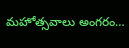మహోత్సవాలు అంగరం…